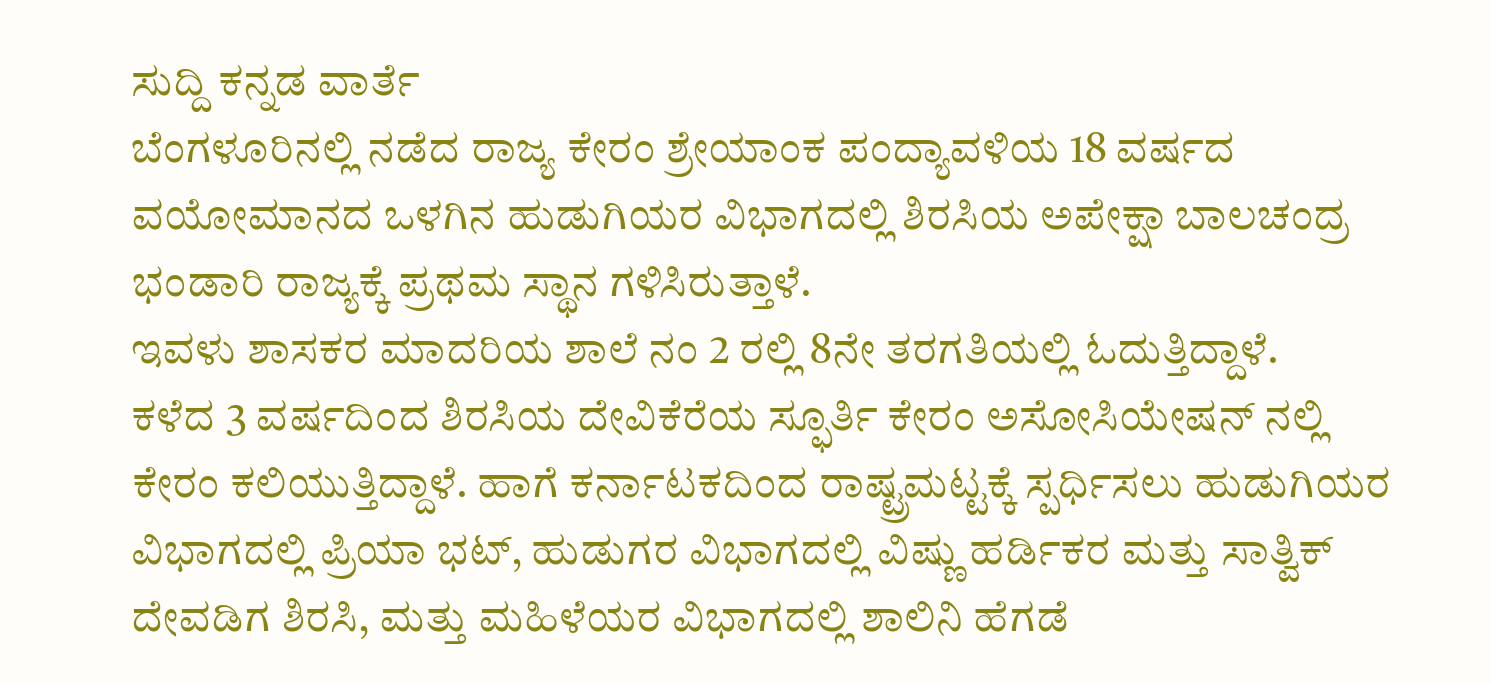ಸುದ್ದಿ ಕನ್ನಡ ವಾರ್ತೆ
ಬೆಂಗಳೂರಿನಲ್ಲಿ ನಡೆದ ರಾಜ್ಯ ಕೇರಂ ಶ್ರೇಯಾಂಕ ಪಂದ್ಯಾವಳಿಯ 18 ವರ್ಷದ ವಯೋಮಾನದ ಒಳಗಿನ ಹುಡುಗಿಯರ ವಿಭಾಗದಲ್ಲಿ ಶಿರಸಿಯ ಅಪೇಕ್ಷಾ ಬಾಲಚಂದ್ರ ಭಂಡಾರಿ ರಾಜ್ಯಕ್ಕೆ ಪ್ರಥಮ ಸ್ಥಾನ ಗಳಿಸಿರುತ್ತಾಳೆ.
ಇವಳು ಶಾಸಕರ ಮಾದರಿಯ ಶಾಲೆ ನಂ 2 ರಲ್ಲಿ 8ನೇ ತರಗತಿಯಲ್ಲಿ ಓದುತ್ತಿದ್ದಾಳೆ.
ಕಳೆದ 3 ವರ್ಷದಿಂದ ಶಿರಸಿಯ ದೇವಿಕೆರೆಯ ಸ್ಫೂರ್ತಿ ಕೇರಂ ಅಸೋಸಿಯೇಷನ್ ನಲ್ಲಿ ಕೇರಂ ಕಲಿಯುತ್ತಿದ್ದಾಳೆ. ಹಾಗೆ ಕರ್ನಾಟಕದಿಂದ ರಾಷ್ಟ್ರಮಟ್ಟಕ್ಕೆ ಸ್ಪರ್ಧಿಸಲು ಹುಡುಗಿಯರ ವಿಭಾಗದಲ್ಲಿ ಪ್ರಿಯಾ ಭಟ್, ಹುಡುಗರ ವಿಭಾಗದಲ್ಲಿ ವಿಷ್ಣು ಹರ್ಡಿಕರ ಮತ್ತು ಸಾತ್ವಿಕ್ ದೇವಡಿಗ ಶಿರಸಿ, ಮತ್ತು ಮಹಿಳೆಯರ ವಿಭಾಗದಲ್ಲಿ ಶಾಲಿನಿ ಹೆಗಡೆ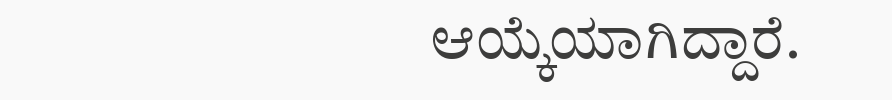ಆಯ್ಕೆಯಾಗಿದ್ದಾರೆ.